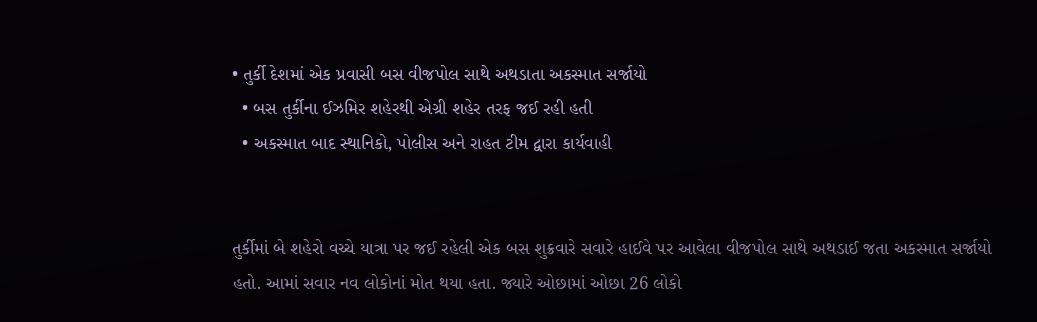• તુર્કી દેશમાં એક પ્રવાસી બસ વીજપોલ સાથે અથડાતા અકસ્માત સર્જાયો
  • બસ તુર્કીના ઈઝમિર શહેરથી એગ્રી શહેર તરફ જઈ રહી હતી
  • અકસ્માત બાદ સ્થાનિકો, પોલીસ અને રાહત ટીમ દ્વારા કાર્યવાહી


તુર્કીમાં બે શહેરો વચ્ચે યાત્રા પર જઈ રહેલી એક બસ શુક્રવારે સવારે હાઈવે પર આવેલા વીજપોલ સાથે અથડાઈ જતા અકસ્માત સર્જાયો હતો. આમાં સવાર નવ લોકોનાં મોત થયા હતા. જ્યારે ઓછામાં ઓછા 26 લોકો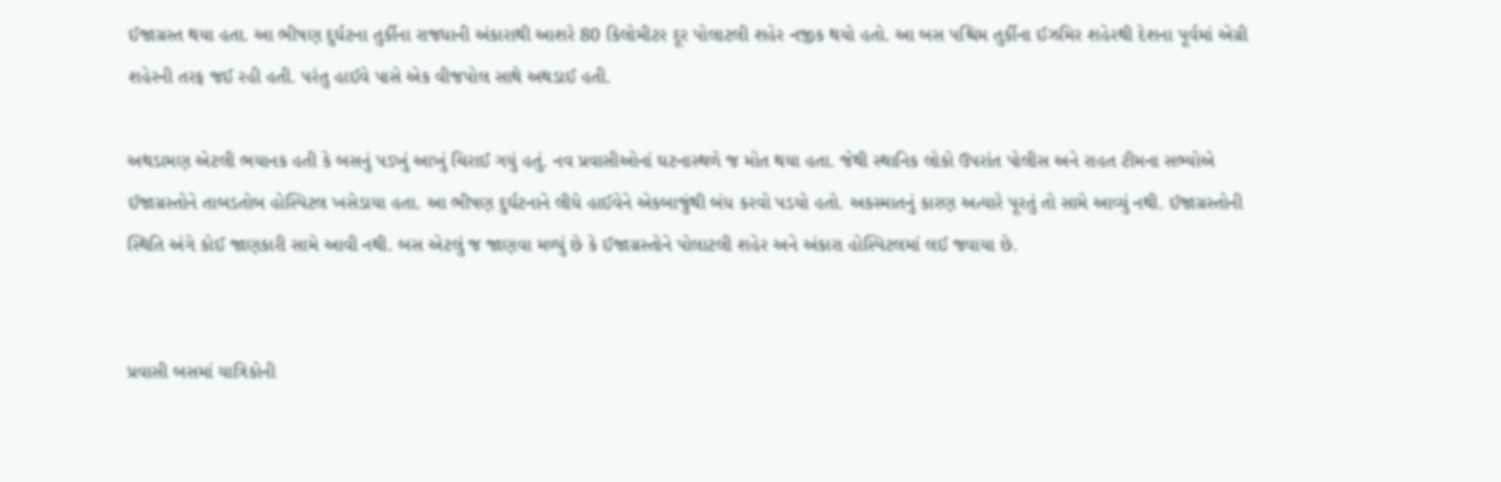ઈજાગ્રસ્ત થયા હતા. આ ભીષણ દુર્ઘટના તુર્કીના રાજધાની અંકારાથી આશરે 80 કિલોમીટર દૂર પોલાટલી શહેર નજીક થયો હતો. આ બસ પશ્ચિમ તુર્કીના ઈઝમિર શહેરથી દેશના પૂર્વમાં એગ્રી શહેરની તરફ જઈ રહી હતી. પરંતુ હાઈવે પાસે એક વીજપોલ સાથે અથડાઈ હતી.

અથડામણ એટલી ભયાનક હતી કે બસનું પડખું આખું ચિરાઈ ગયું હતું. નવ પ્રવાસીઓનાં ઘટનાસ્થળે જ મોત થયા હતા. જેથી સ્થાનિક લોકો ઉપરાંત પોલીસ અને રાહત ટીમના સભ્યોએ ઈજાગ્રસ્તોને તાબડતોબ હોસ્પિટલ ખસેડાયા હતા. આ ભીષણ દુર્ઘટનાને લીધે હાઈવેને એકબાજુંથી બંધ કરવો પડયો હતો. અકસ્માતનું કારણ અત્યારે પૂરતું તો સામે આવ્યું નથી. ઈજાગ્રસ્તોની સ્થિતિ અંગે કોઈ જાણકારી સામે આવી નથી. બસ એટલું જ જાણવા મળ્યું છે કે ઈજાગ્રસ્તોને પોલાટલી શહેર અને અંકારા હોસ્પિટલમાં લઈ જવાયા છે.


પ્રવાસી બસમાં યાત્રિકોની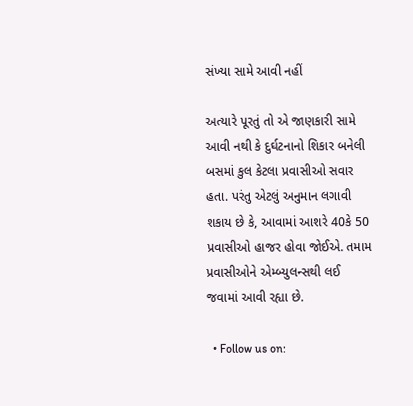સંખ્યા સામે આવી નહીં

અત્યારે પૂરતું તો એ જાણકારી સામે આવી નથી કે દુર્ઘટનાનો શિકાર બનેલી બસમાં કુલ કેટલા પ્રવાસીઓ સવાર હતા. પરંતુ એટલું અનુમાન લગાવી શકાય છે કે, આવામાં આશરે 40કે 50 પ્રવાસીઓ હાજર હોવા જોઈએ. તમામ પ્રવાસીઓને એમ્બ્યુલન્સથી લઈ જવામાં આવી રહ્યા છે.

  • Follow us on: